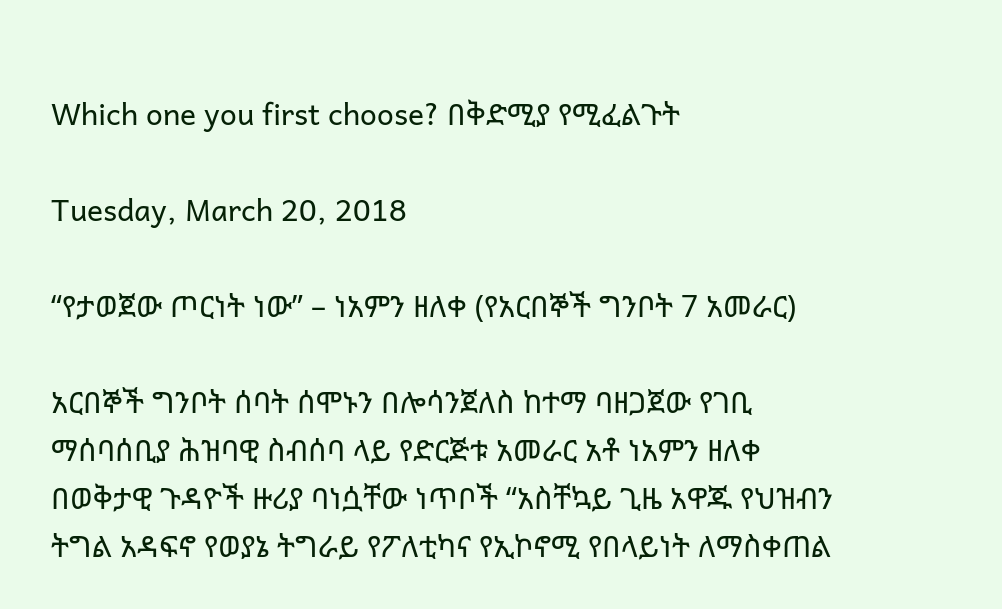Which one you first choose? በቅድሚያ የሚፈልጉት

Tuesday, March 20, 2018

“የታወጀው ጦርነት ነው” – ነአምን ዘለቀ (የአርበኞች ግንቦት 7 አመራር)

አርበኞች ግንቦት ሰባት ሰሞኑን በሎሳንጀለስ ከተማ ባዘጋጀው የገቢ ማሰባሰቢያ ሕዝባዊ ስብሰባ ላይ የድርጅቱ አመራር አቶ ነአምን ዘለቀ በወቅታዊ ጉዳዮች ዙሪያ ባነሷቸው ነጥቦች “አስቸኳይ ጊዜ አዋጁ የህዝብን ትግል አዳፍኖ የወያኔ ትግራይ የፖለቲካና የኢኮኖሚ የበላይነት ለማስቀጠል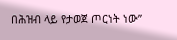በሕዝብ ላይ የታወጀ ጦርነት ነው”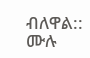ብለዋል:: ሙሉ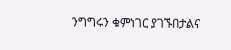ንግግሩን ቁምነገር ያገኙበታልና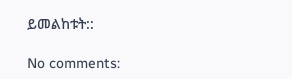ይመልከቱት::

No comments: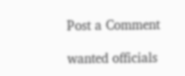Post a Comment

wanted officials